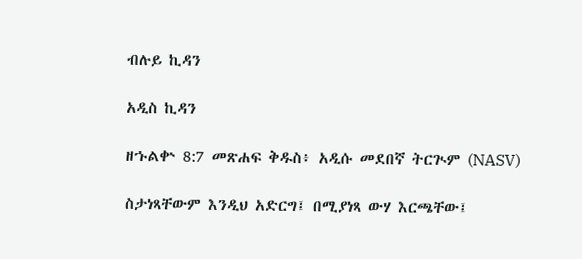ብሉይ ኪዳን

አዲስ ኪዳን

ዘኁልቍ 8:7 መጽሐፍ ቅዱስ፥ አዲሱ መደበኛ ትርጒም (NASV)

ስታነጻቸውም እንዲህ አድርግ፤ በሚያነጻ ውሃ እርጫቸው፤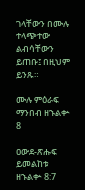ገላቸውን በሙሉ ተላጭተው ልብሳቸውን ይጠቡ፤ በዚህም ይንጹ።

ሙሉ ምዕራፍ ማንበብ ዘኁልቍ 8

ዐውደ-ጽሑፍ ይመልከቱ ዘኁልቍ 8:7